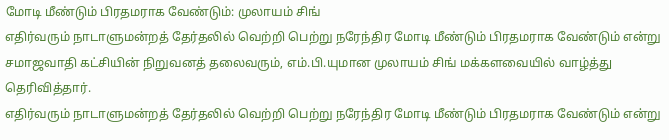மோடி மீண்டும் பிரதமராக வேண்டும்: முலாயம் சிங்
எதிர்வரும் நாடாளுமன்றத் தேர்தலில் வெற்றி பெற்று நரேந்திர மோடி மீண்டும் பிரதமராக வேண்டும் என்று சமாஜவாதி கட்சியின் நிறுவனத் தலைவரும், எம்.பி.யுமான முலாயம் சிங் மக்களவையில் வாழ்த்து தெரிவித்தார்.
எதிர்வரும் நாடாளுமன்றத் தேர்தலில் வெற்றி பெற்று நரேந்திர மோடி மீண்டும் பிரதமராக வேண்டும் என்று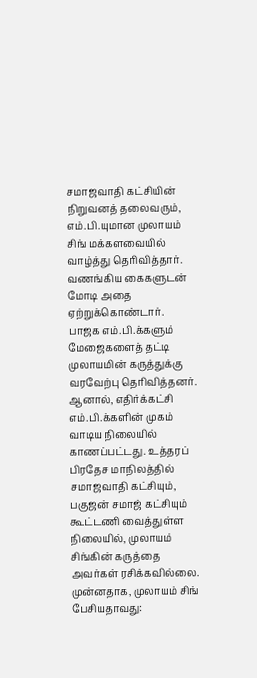சமாஜவாதி கட்சியின் நிறுவனத் தலைவரும், எம்.பி.யுமான முலாயம் சிங் மக்களவையில் வாழ்த்து தெரிவித்தார். வணங்கிய கைகளுடன் மோடி அதை ஏற்றுக்கொண்டார்.
பாஜக எம்.பி.க்களும் மேஜைகளைத் தட்டி முலாயமின் கருத்துக்கு வரவேற்பு தெரிவித்தனர். ஆனால், எதிர்க்கட்சி எம்.பி.க்களின் முகம் வாடிய நிலையில் காணப்பட்டது. உத்தரப் பிரதேச மாநிலத்தில் சமாஜவாதி கட்சியும், பகுஜன் சமாஜ் கட்சியும் கூட்டணி வைத்துள்ள நிலையில், முலாயம் சிங்கின் கருத்தை அவர்கள் ரசிக்கவில்லை.
முன்னதாக, முலாயம் சிங் பேசியதாவது: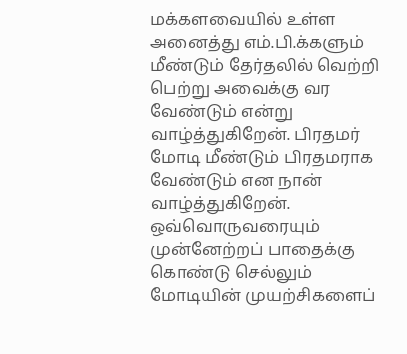மக்களவையில் உள்ள அனைத்து எம்.பி.க்களும் மீண்டும் தேர்தலில் வெற்றி பெற்று அவைக்கு வர வேண்டும் என்று வாழ்த்துகிறேன். பிரதமர் மோடி மீண்டும் பிரதமராக வேண்டும் என நான் வாழ்த்துகிறேன். ஒவ்வொருவரையும் முன்னேற்றப் பாதைக்கு கொண்டு செல்லும் மோடியின் முயற்சிகளைப்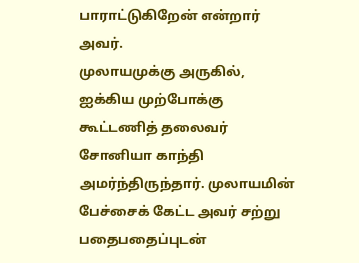பாராட்டுகிறேன் என்றார் அவர்.
முலாயமுக்கு அருகில், ஐக்கிய முற்போக்கு கூட்டணித் தலைவர் சோனியா காந்தி அமர்ந்திருந்தார். முலாயமின் பேச்சைக் கேட்ட அவர் சற்று பதைபதைப்புடன்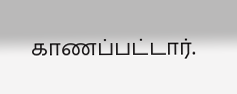காணப்பட்டார்.